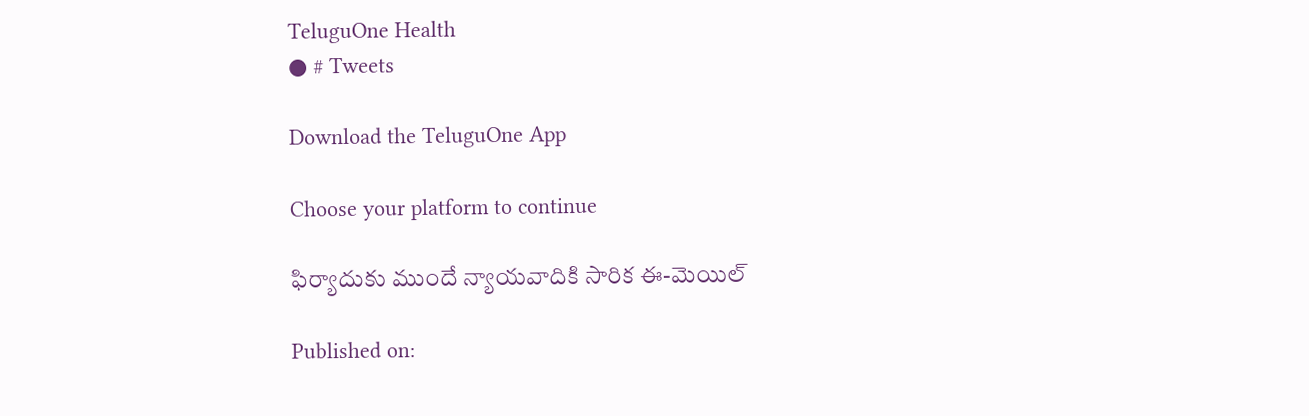TeluguOne Health
● # Tweets

Download the TeluguOne App

Choose your platform to continue

ఫిర్యాదుకు ముందే న్యాయవాదికి సారిక ఈ-మెయిల్

Published on: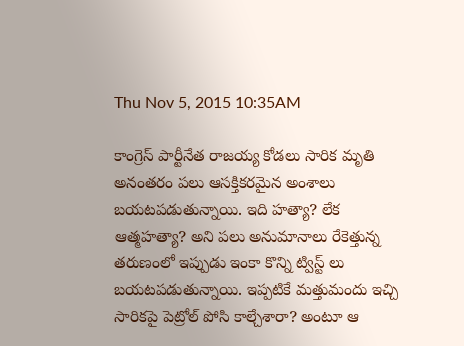Thu Nov 5, 2015 10:35AM

కాంగ్రెస్ పార్టీనేత రాజయ్య కోడలు సారిక మృతి అనంతరం పలు ఆసక్తికరమైన అంశాలు బయటపడుతున్నాయి. ఇది హత్యా? లేక ఆత్మహత్యా? అని పలు అనుమానాలు రేకెత్తున్న తరుణంలో ఇప్పుడు ఇంకా కొన్ని ట్విస్ట్ లు బయటపడుతున్నాయి. ఇప్పటికే మత్తుమందు ఇచ్చి సారికపై పెట్రోల్ పోసి కాల్చేశారా? అంటూ ఆ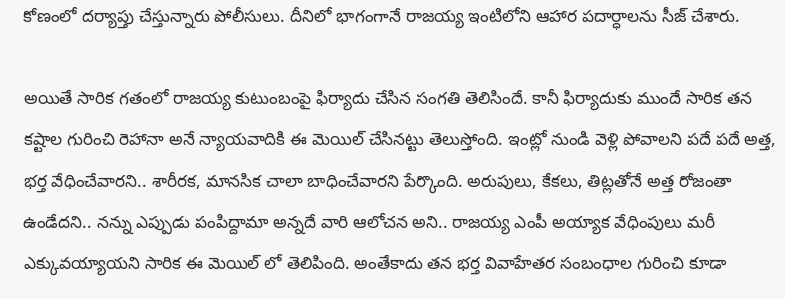కోణంలో దర్యాప్తు చేస్తున్నారు పోలీసులు. దీనిలో భాగంగానే రాజయ్య ఇంటిలోని ఆహార పదార్ధాలను సీజ్ చేశారు.

అయితే సారిక గతంలో రాజయ్య కుటుంబంపై ఫిర్యాదు చేసిన సంగతి తెలిసిందే. కానీ ఫిర్యాదుకు ముందే సారిక తన కష్టాల గురించి రెహానా అనే న్యాయవాదికి ఈ మెయిల్ చేసినట్టు తెలుస్తోంది. ఇంట్లో నుండి వెళ్లి పోవాలని పదే పదే అత్త, భర్త వేధించేవారని.. శారీరక, మానసిక చాలా బాధించేవారని పేర్కొంది. అరుపులు, కేకలు, తిట్లతోనే అత్త రోజంతా ఉండేదని.. నన్ను ఎప్పుడు పంపిద్దామా అన్నదే వారి ఆలోచన అని.. రాజయ్య ఎంపీ అయ్యాక వేధింపులు మరీ ఎక్కువయ్యాయని సారిక ఈ మెయిల్ లో తెలిపింది. అంతేకాదు తన భర్త వివాహేతర సంబంధాల గురించి కూడా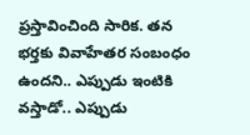ప్రస్తావించింది సారిక. తన భర్తకు వివాహేతర సంబంధం ఉందని.. ఎప్పుడు ఇంటికి వస్తాడో.. ఎప్పుడు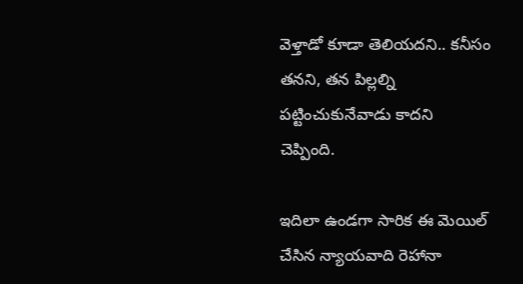వెళ్తాడో కూడా తెలియదని.. కనీసం తనని, తన పిల్లల్ని పట్టించుకునేవాడు కాదని చెప్పింది.

ఇదిలా ఉండగా సారిక ఈ మెయిల్ చేసిన న్యాయవాది రెహానా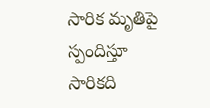సారిక మృతిపై స్పందిస్తూ సారికది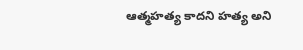ఆత్మహత్య కాదని హత్య అని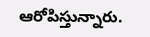ఆరోపిస్తున్నారు.